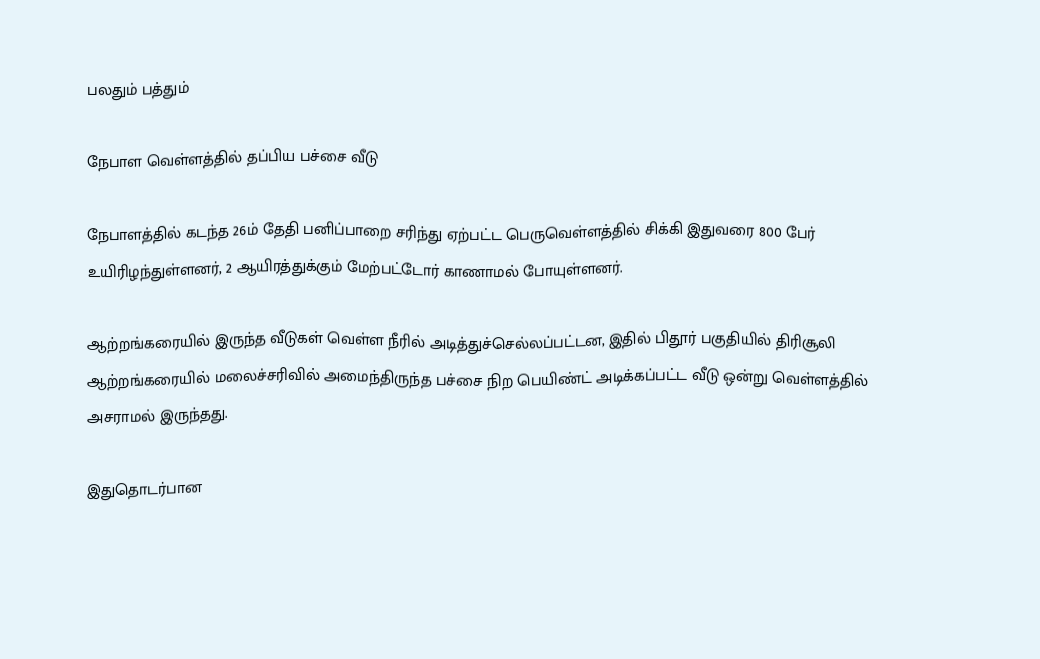பலதும் பத்தும்

நேபாள வெள்ளத்தில் தப்பிய பச்சை வீடு

நேபாளத்தில் கடந்த 26ம் தேதி பனிப்பாறை சரிந்து ஏற்பட்ட பெருவெள்ளத்தில் சிக்கி இதுவரை 800 பேர் உயிரிழந்துள்ளனர், 2 ஆயிரத்துக்கும் மேற்பட்டோர் காணாமல் போயுள்ளனர்.

ஆற்றங்கரையில் இருந்த வீடுகள் வெள்ள நீரில் அடித்துச்செல்லப்பட்டன, இதில் பிதூர் பகுதியில் திரிசூலி ஆற்றங்கரையில் மலைச்சரிவில் அமைந்திருந்த பச்சை நிற பெயிண்ட் அடிக்கப்பட்ட வீடு ஒன்று வெள்ளத்தில் அசராமல் இருந்தது.

இதுதொடர்பான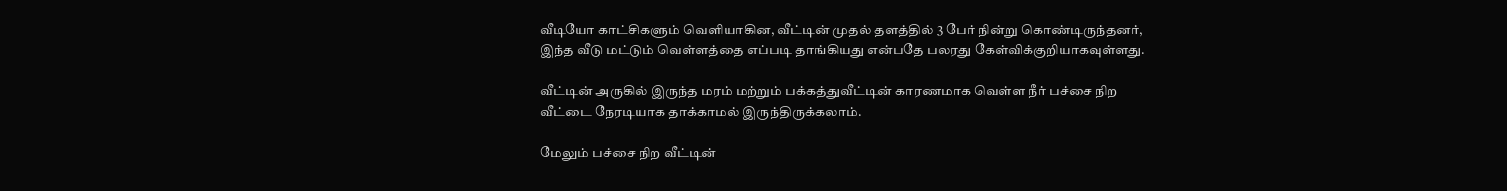வீடியோ காட்சிகளும் வெளியாகின, வீட்டின் முதல் தளத்தில் 3 பேர் நின்று கொண்டிருந்தனர், இந்த வீடு மட்டும் வெள்ளத்தை எப்படி தாங்கியது என்பதே பலரது கேள்விக்குறியாகவுள்ளது.

வீட்டின் அருகில் இருந்த மரம் மற்றும் பக்கத்துவீட்டின் காரணமாக வெள்ள நீர் பச்சை நிற வீட்டை நேரடியாக தாக்காமல் இருந்திருக்கலாம்.

மேலும் பச்சை நிற வீட்டின்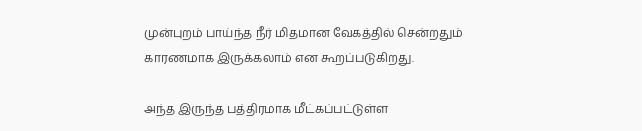முன்புறம் பாய்ந்த நீர் மிதமான வேகத்தில் சென்றதும் காரணமாக இருக்கலாம் என கூறப்படுகிறது.

அந்த இருந்த பத்திரமாக மீட்கப்பட்டுள்ள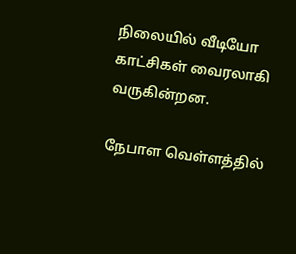நிலையில் வீடியோ காட்சிகள் வைரலாகி வருகின்றன.

நேபாள வெள்ளத்தில்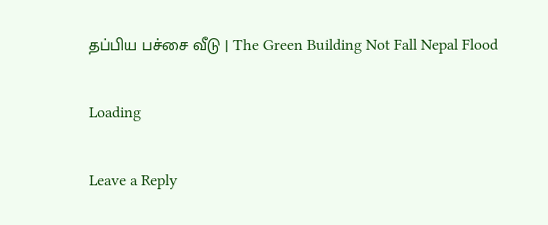தப்பிய பச்சை வீடு | The Green Building Not Fall Nepal Flood

Loading

Leave a Reply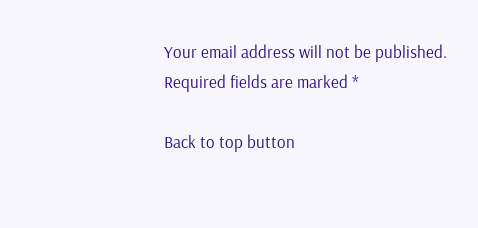Your email address will not be published. Required fields are marked *

Back to top button